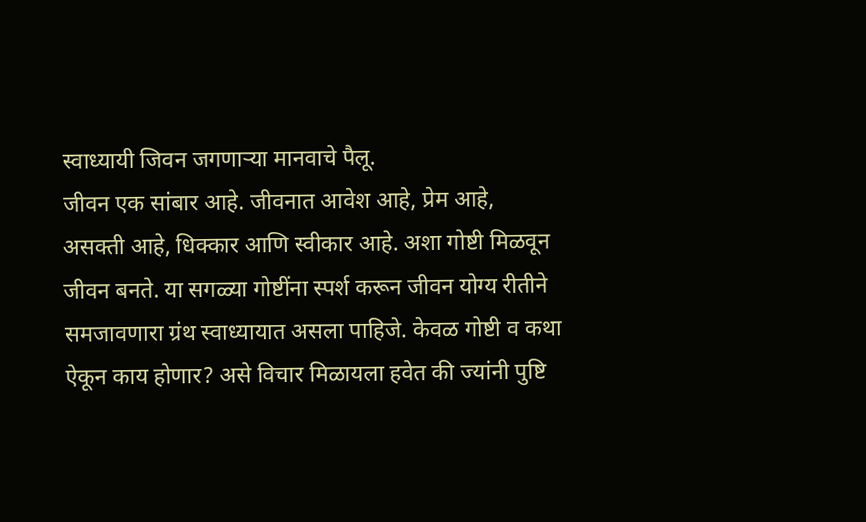स्वाध्यायी जिवन जगणाऱ्या मानवाचे पैलू.
जीवन एक सांबार आहे. जीवनात आवेश आहे, प्रेम आहे, असक्ती आहे, धिक्कार आणि स्वीकार आहे. अशा गोष्टी मिळवून जीवन बनते. या सगळ्या गोष्टींना स्पर्श करून जीवन योग्य रीतीने समजावणारा ग्रंथ स्वाध्यायात असला पाहिजे. केवळ गोष्टी व कथा ऐकून काय होणार? असे विचार मिळायला हवेत की ज्यांनी पुष्टि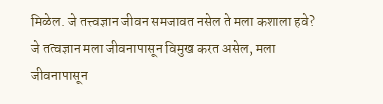मिळेल. जे तत्त्वज्ञान जीवन समजावत नसेल ते मला कशाला हवे? जे तत्वज्ञान मला जीवनापासून विमुख करत असेल, मला जीवनापासून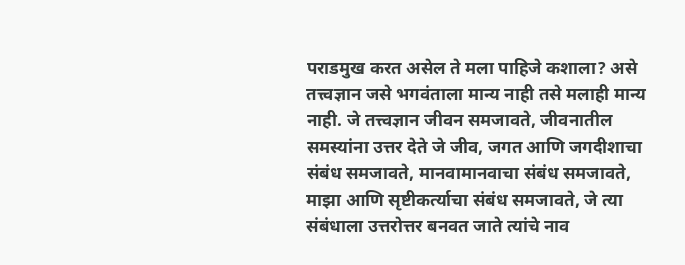पराडमुख करत असेल ते मला पाहिजे कशाला? असे तत्त्वज्ञान जसे भगवंताला मान्य नाही तसे मलाही मान्य नाही. जे तत्त्वज्ञान जीवन समजावते, जीवनातील समस्यांना उत्तर देते जे जीव, जगत आणि जगदीशाचा संबंध समजावते, मानवामानवाचा संबंध समजावते, माझा आणि सृष्टीकर्त्याचा संबंध समजावते, जे त्या संबंधाला उत्तरोत्तर बनवत जाते त्यांचे नाव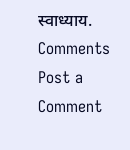स्वाध्याय.
Comments
Post a Comment